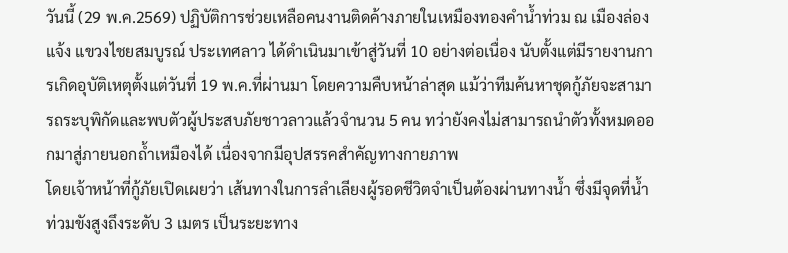วันนี้ (29 พ.ค.2569) ปฏิบัติการช่วยเหลือคนงานติดค้างภายในเหมืองทองคำน้ำท่วม ณ เมืองล่องแจ้ง แขวงไชยสมบูรณ์ ประเทศลาว ได้ดำเนินมาเข้าสู่วันที่ 10 อย่างต่อเนื่อง นับตั้งแต่มีรายงานการเกิดอุบัติเหตุตั้งแต่วันที่ 19 พ.ค.ที่ผ่านมา โดยความคืบหน้าล่าสุด แม้ว่าทีมค้นหาชุดกู้ภัยจะสามารถระบุพิกัดและพบตัวผู้ประสบภัยชาวลาวแล้วจำนวน 5 คน ทว่ายังคงไม่สามารถนำตัวทั้งหมดออกมาสู่ภายนอกถ้ำเหมืองได้ เนื่องจากมีอุปสรรคสำคัญทางกายภาพ
โดยเจ้าหน้าที่กู้ภัยเปิดเผยว่า เส้นทางในการลำเลียงผู้รอดชีวิตจำเป็นต้องผ่านทางน้ำ ซึ่งมีจุดที่น้ำท่วมขังสูงถึงระดับ 3 เมตร เป็นระยะทาง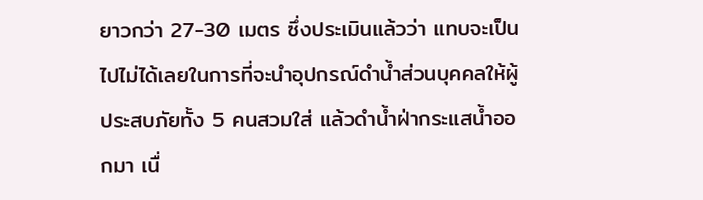ยาวกว่า 27-30 เมตร ซึ่งประเมินแล้วว่า แทบจะเป็นไปไม่ได้เลยในการที่จะนำอุปกรณ์ดำน้ำส่วนบุคคลให้ผู้ประสบภัยทั้ง 5 คนสวมใส่ แล้วดำน้ำฝ่ากระแสน้ำออกมา เนื่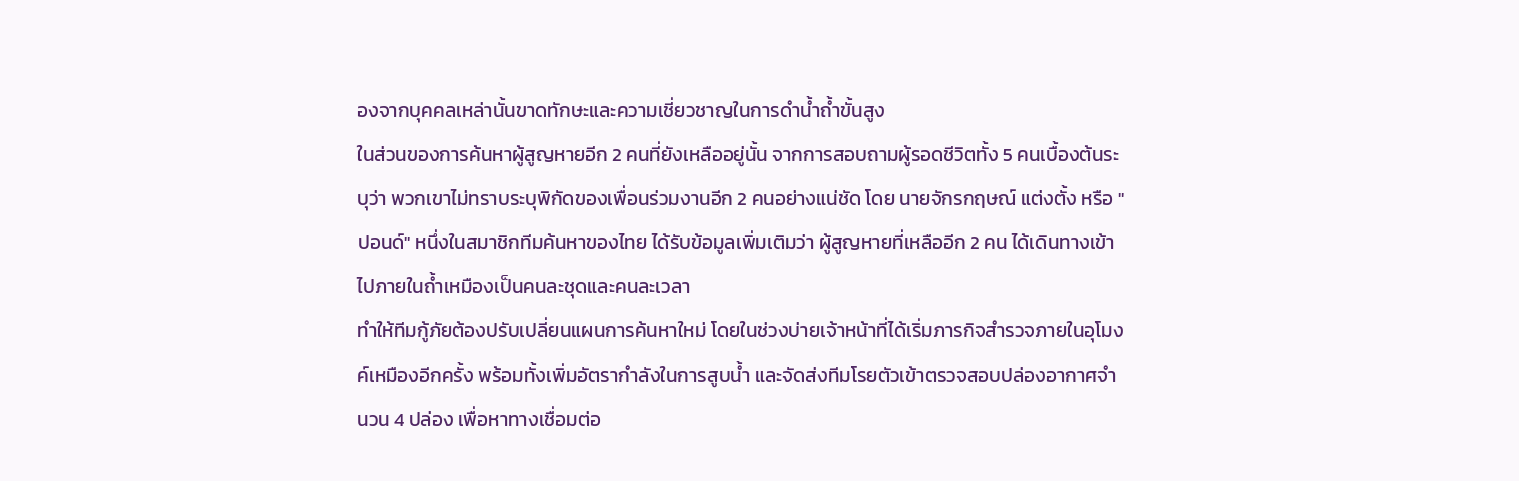องจากบุคคลเหล่านั้นขาดทักษะและความเชี่ยวชาญในการดำน้ำถ้ำขั้นสูง
ในส่วนของการค้นหาผู้สูญหายอีก 2 คนที่ยังเหลืออยู่นั้น จากการสอบถามผู้รอดชีวิตทั้ง 5 คนเบื้องต้นระบุว่า พวกเขาไม่ทราบระบุพิกัดของเพื่อนร่วมงานอีก 2 คนอย่างแน่ชัด โดย นายจักรกฤษณ์ แต่งตั้ง หรือ "ปอนด์" หนึ่งในสมาชิกทีมค้นหาของไทย ได้รับข้อมูลเพิ่มเติมว่า ผู้สูญหายที่เหลืออีก 2 คน ได้เดินทางเข้าไปภายในถ้ำเหมืองเป็นคนละชุดและคนละเวลา
ทำให้ทีมกู้ภัยต้องปรับเปลี่ยนแผนการค้นหาใหม่ โดยในช่วงบ่ายเจ้าหน้าที่ได้เริ่มภารกิจสำรวจภายในอุโมงค์เหมืองอีกครั้ง พร้อมทั้งเพิ่มอัตรากำลังในการสูบน้ำ และจัดส่งทีมโรยตัวเข้าตรวจสอบปล่องอากาศจำนวน 4 ปล่อง เพื่อหาทางเชื่อมต่อ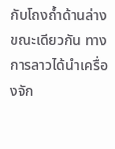กับโถงถ้ำด้านล่าง
ขณะเดียวกัน ทางการลาวได้นำเครื่องจัก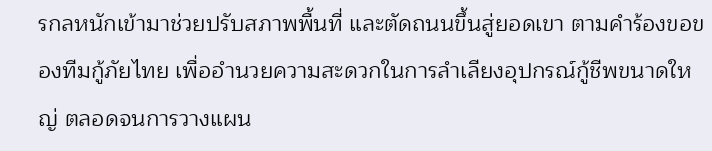รกลหนักเข้ามาช่วยปรับสภาพพื้นที่ และตัดถนนขึ้นสู่ยอดเขา ตามคำร้องขอของทีมกู้ภัยไทย เพื่ออำนวยความสะดวกในการลำเลียงอุปกรณ์กู้ชีพขนาดใหญ่ ตลอดจนการวางแผน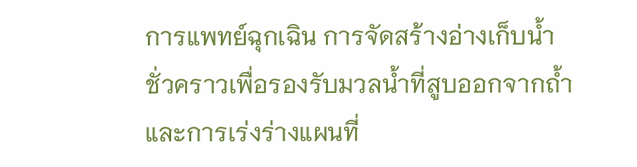การแพทย์ฉุกเฉิน การจัดสร้างอ่างเก็บน้ำชั่วคราวเพื่อรองรับมวลน้ำที่สูบออกจากถ้ำ และการเร่งร่างแผนที่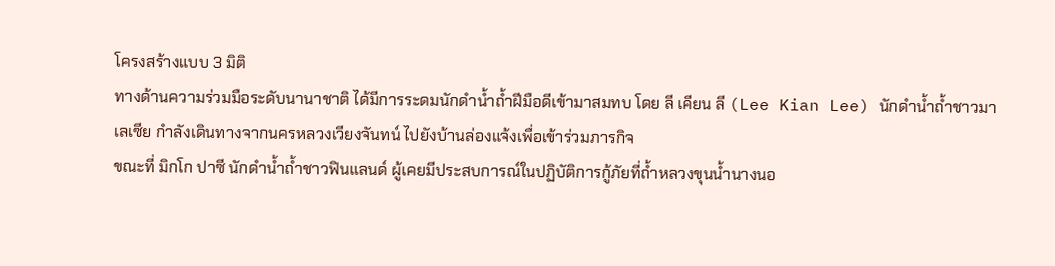โครงสร้างแบบ 3 มิติ
ทางด้านความร่วมมือระดับนานาชาติ ได้มีการระดมนักดำน้ำถ้ำฝีมือดีเข้ามาสมทบ โดย ลี เคียน ลี (Lee Kian Lee) นักดำน้ำถ้ำชาวมาเลเซีย กำลังเดินทางจากนครหลวงเวียงจันทน์ ไปยังบ้านล่องแจ้งเพื่อเข้าร่วมภารกิจ
ขณะที่ มิกโก ปาซี นักดำน้ำถ้ำชาวฟินแลนด์ ผู้เคยมีประสบการณ์ในปฏิบัติการกู้ภัยที่ถ้ำหลวงขุนน้ำนางนอ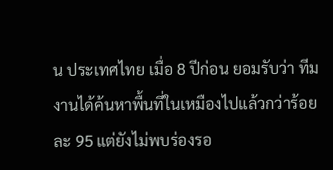น ประเทศไทย เมื่อ 8 ปีก่อน ยอมรับว่า ทีมงานได้ค้นหาพื้นที่ในเหมืองไปแล้วกว่าร้อยละ 95 แต่ยังไม่พบร่องรอ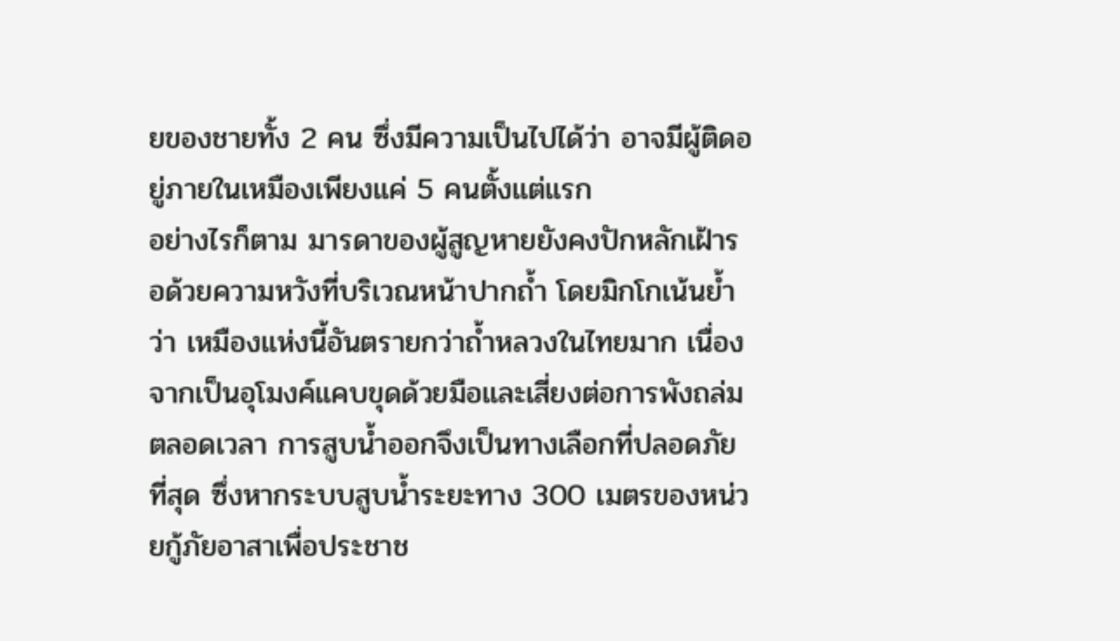ยของชายทั้ง 2 คน ซึ่งมีความเป็นไปได้ว่า อาจมีผู้ติดอยู่ภายในเหมืองเพียงแค่ 5 คนตั้งแต่แรก
อย่างไรก็ตาม มารดาของผู้สูญหายยังคงปักหลักเฝ้ารอด้วยความหวังที่บริเวณหน้าปากถ้ำ โดยมิกโกเน้นย้ำว่า เหมืองแห่งนี้อันตรายกว่าถ้ำหลวงในไทยมาก เนื่องจากเป็นอุโมงค์แคบขุดด้วยมือและเสี่ยงต่อการพังถล่มตลอดเวลา การสูบน้ำออกจึงเป็นทางเลือกที่ปลอดภัยที่สุด ซึ่งหากระบบสูบน้ำระยะทาง 300 เมตรของหน่วยกู้ภัยอาสาเพื่อประชาช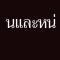นและหน่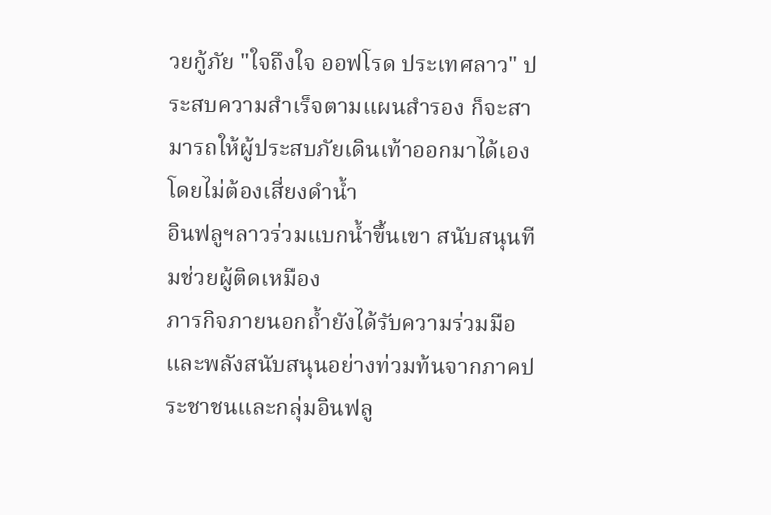วยกู้ภัย "ใจถึงใจ ออฟโรด ประเทศลาว" ประสบความสำเร็จตามแผนสำรอง ก็จะสามารถให้ผู้ประสบภัยเดินเท้าออกมาได้เองโดยไม่ต้องเสี่ยงดำน้ำ
อินฟลูฯลาวร่วมแบกน้ำขึ้นเขา สนับสนุนทีมช่วยผู้ติดเหมือง
ภารกิจภายนอกถ้ำยังได้รับความร่วมมือและพลังสนับสนุนอย่างท่วมท้นจากภาคประชาชนและกลุ่มอินฟลู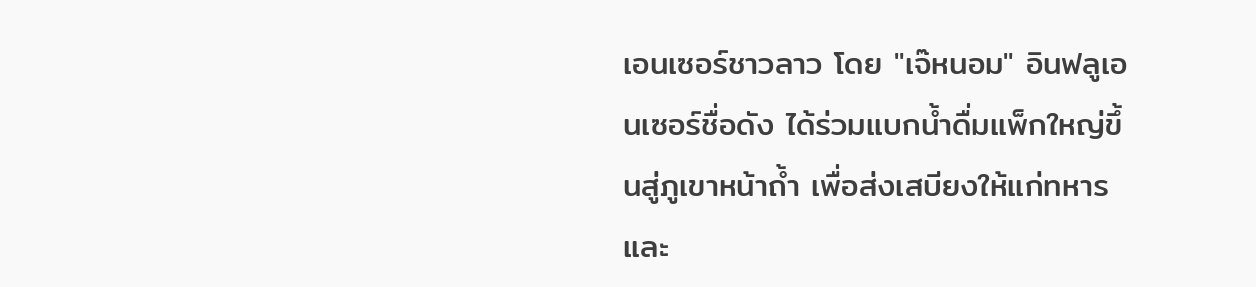เอนเซอร์ชาวลาว โดย "เจ๊หนอม" อินฟลูเอนเซอร์ชื่อดัง ได้ร่วมแบกน้ำดื่มแพ็กใหญ่ขึ้นสู่ภูเขาหน้าถ้ำ เพื่อส่งเสบียงให้แก่ทหารและ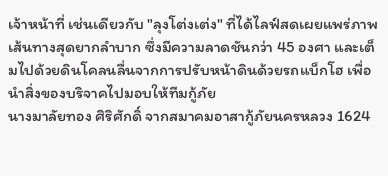เจ้าหน้าที่ เช่นเดียวกับ "ลุงโต่งเต่ง" ที่ได้ไลฟ์สดเผยแพร่ภาพเส้นทางสุดยากลำบาก ซึ่งมีความลาดชันกว่า 45 องศา และเต็มไปด้วยดินโคลนลื่นจากการปรับหน้าดินด้วยรถแบ็กโฮ เพื่อนำสิ่งของบริจาคไปมอบให้ทีมกู้ภัย
นางมาลัยทอง ศิริศักดิ์ จากสมาคมอาสากู้ภัยนครหลวง 1624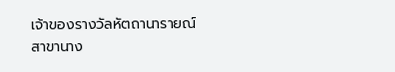เจ้าของรางวัลหัตถานารายณ์ สาขานาง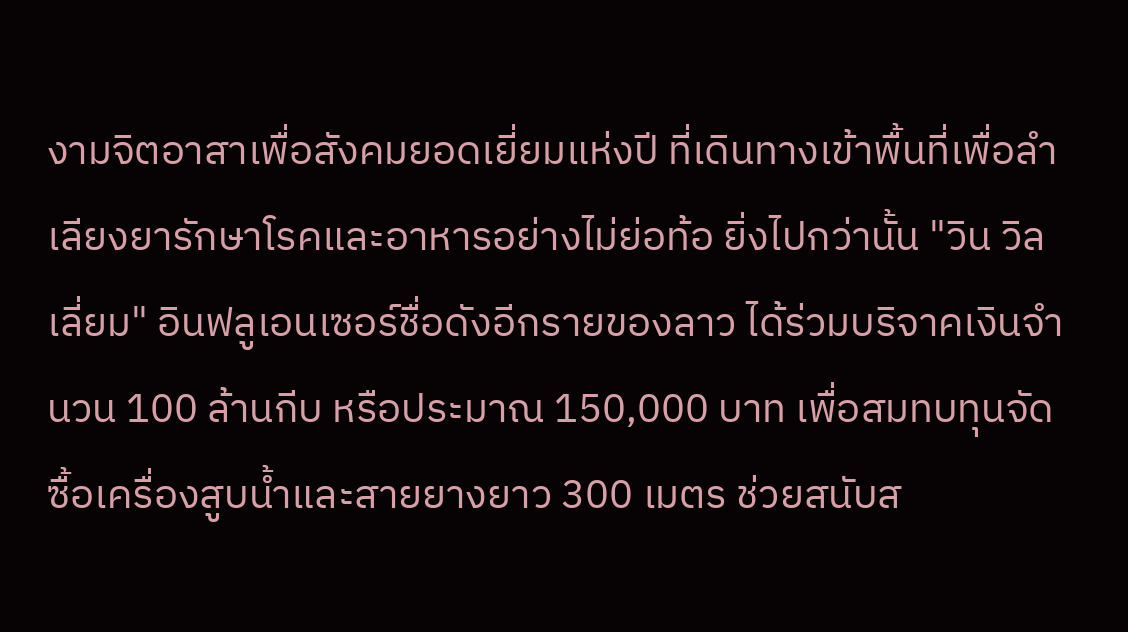งามจิตอาสาเพื่อสังคมยอดเยี่ยมแห่งปี ที่เดินทางเข้าพื้นที่เพื่อลำเลียงยารักษาโรคและอาหารอย่างไม่ย่อท้อ ยิ่งไปกว่านั้น "วิน วิลเลี่ยม" อินฟลูเอนเซอร์ชื่อดังอีกรายของลาว ได้ร่วมบริจาคเงินจำนวน 100 ล้านกีบ หรือประมาณ 150,000 บาท เพื่อสมทบทุนจัดซื้อเครื่องสูบน้ำและสายยางยาว 300 เมตร ช่วยสนับส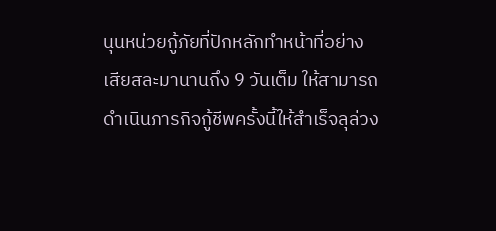นุนหน่วยกู้ภัยที่ปักหลักทำหน้าที่อย่างเสียสละมานานถึง 9 วันเต็ม ให้สามารถดำเนินภารกิจกู้ชีพครั้งนี้ให้สำเร็จลุล่วง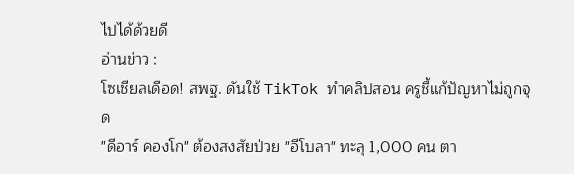ไปได้ด้วยดี
อ่านข่าว :
โซเชียลเดือด! สพฐ. ดันใช้ TikTok ทำคลิปสอน ครูชี้แก้ปัญหาไม่ถูกจุด
"ดีอาร์ คองโก" ต้องสงสัยป่วย "อีโบลา" ทะลุ 1,000 คน ตา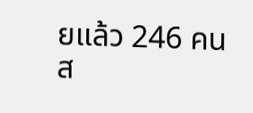ยแล้ว 246 คน
ส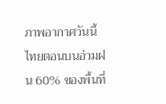ภาพอากาศวันนี้ ไทยตอนบนอ่วมฝน 60% ของพื้นที่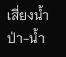เสี่ยงน้ำป่า-น้ำ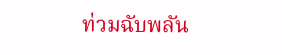ท่วมฉับพลัน